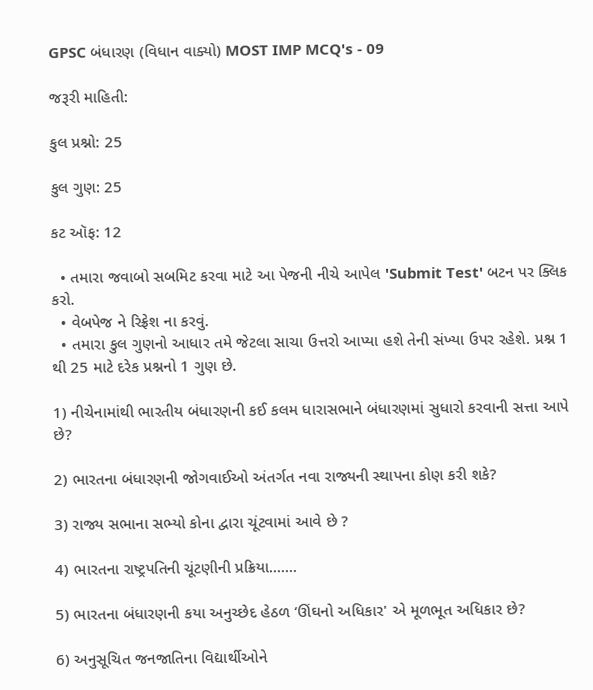GPSC બંધારણ (વિધાન વાક્યો) MOST IMP MCQ's - 09

જરૂરી માહિતી:

કુલ પ્રશ્નો: 25

કુલ ગુણ: 25

કટ ઑફ: 12

  • તમારા જવાબો સબમિટ કરવા માટે આ પેજની નીચે આપેલ 'Submit Test' બટન પર ક્લિક કરો.
  • વેબપેજ ને રિફ્રેશ ના કરવું.
  • તમારા કુલ ગુણનો આધાર તમે જેટલા સાચા ઉત્તરો આપ્યા હશે તેની સંખ્યા ઉપર રહેશે. પ્રશ્ન 1 થી 25 માટે દરેક પ્રશ્નનો 1 ગુણ છે.

1) નીચેનામાંથી ભારતીય બંધારણની કઈ કલમ ધારાસભાને બંધારણમાં સુધારો કરવાની સત્તા આપે છે?

2) ભારતના બંધારણની જોગવાઈઓ અંતર્ગત નવા રાજ્યની સ્થાપના કોણ કરી શકે?

3) રાજ્ય સભાના સભ્યો કોના દ્વારા ચૂંટવામાં આવે છે ?

4) ભારતના રાષ્ટ્રપતિની ચૂંટણીની પ્રક્રિયા.......

5) ભારતના બંધારણની કયા અનુચ્છેદ હેઠળ ‘ઊંઘનો અધિકાર' એ મૂળભૂત અધિકાર છે?

6) અનુસૂચિત જનજાતિના વિદ્યાર્થીઓને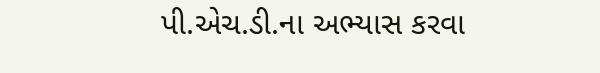પી.એચ.ડી.ના અભ્યાસ કરવા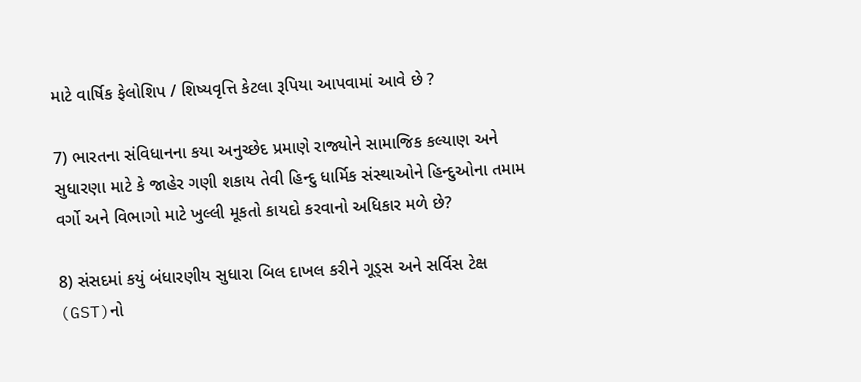માટે વાર્ષિક ફેલોશિપ / શિષ્યવૃત્તિ કેટલા રૂપિયા આપવામાં આવે છે ?

7) ભારતના સંવિધાનના કયા અનુચ્છેદ પ્રમાણે રાજ્યોને સામાજિક કલ્યાણ અને સુધારણા માટે કે જાહેર ગણી શકાય તેવી હિન્દુ ધાર્મિક સંસ્થાઓને હિન્દુઓના તમામ વર્ગો અને વિભાગો માટે ખુલ્લી મૂકતો કાયદો કરવાનો અધિકાર મળે છે?

8) સંસદમાં કયું બંધારણીય સુધારા બિલ દાખલ કરીને ગૂડ્સ અને સર્વિસ ટેક્ષ (GST)નો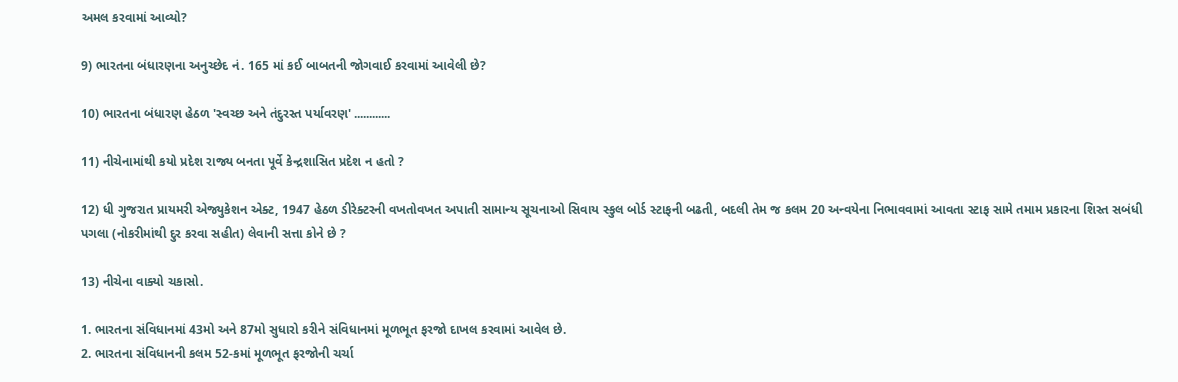અમલ કરવામાં આવ્યો?

9) ભારતના બંધારણના અનુચ્છેદ નં. 165 માં કઈ બાબતની જોગવાઈ કરવામાં આવેલી છે?

10) ભારતના બંધારણ હેઠળ 'સ્વચ્છ અને તંદુરસ્ત પર્યાવરણ' ............

11) નીચેનામાંથી કયો પ્રદેશ રાજ્ય બનતા પૂર્વે કેન્દ્રશાસિત પ્રદેશ ન હતો ?

12) ધી ગુજરાત પ્રાયમરી એજ્યુકેશન એક્ટ, 1947 હેઠળ ડીરેક્ટરની વખતોવખત અપાતી સામાન્ય સૂચનાઓ સિવાય સ્કુલ બોર્ડ સ્ટાફની બઢતી, બદલી તેમ જ કલમ 20 અન્વયેના નિભાવવામાં આવતા સ્ટાફ સામે તમામ પ્રકારના શિસ્ત સબંધી પગલા (નોકરીમાંથી દુર કરવા સહીત) લેવાની સત્તા કોને છે ?

13) નીચેના વાક્યો ચકાસો.

1. ભારતના સંવિધાનમાં 43મો અને 87મો સુધારો કરીને સંવિધાનમાં મૂળભૂત ફરજો દાખલ કરવામાં આવેલ છે.
2. ભારતના સંવિધાનની કલમ 52-કમાં મૂળભૂત ફરજોની ચર્ચા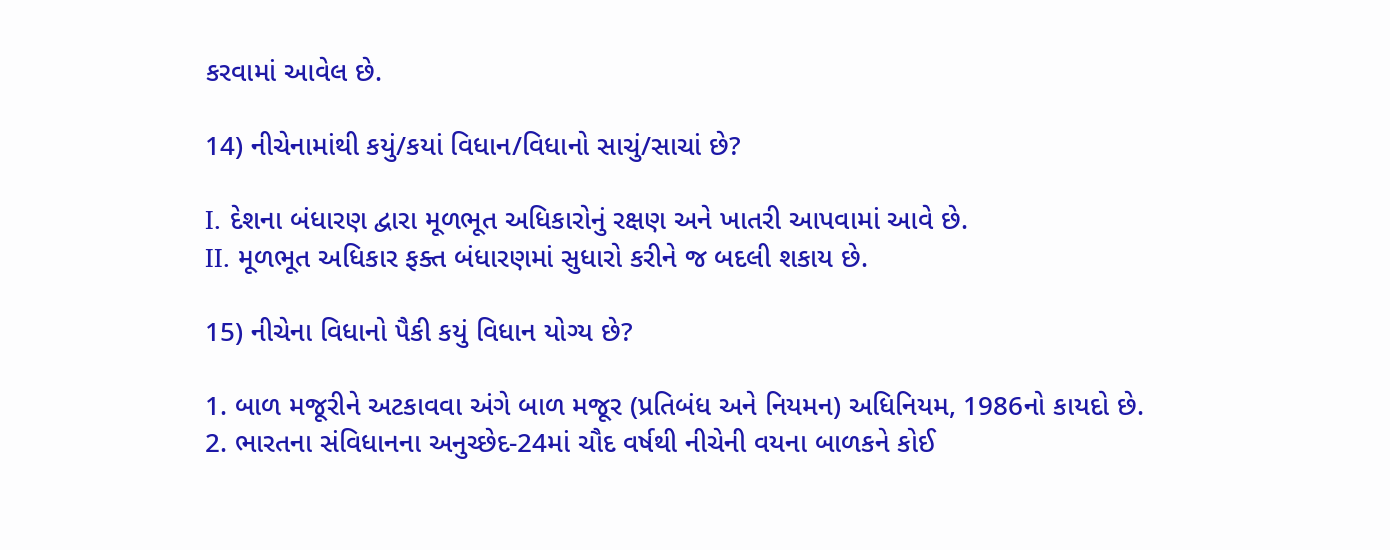કરવામાં આવેલ છે.

14) નીચેનામાંથી કયું/કયાં વિધાન/વિધાનો સાચું/સાચાં છે?

I. દેશના બંધારણ દ્વારા મૂળભૂત અધિકારોનું રક્ષણ અને ખાતરી આપવામાં આવે છે.
II. મૂળભૂત અધિકાર ફક્ત બંધારણમાં સુધારો કરીને જ બદલી શકાય છે.

15) નીચેના વિધાનો પૈકી કયું વિધાન યોગ્ય છે?

1. બાળ મજૂરીને અટકાવવા અંગે બાળ મજૂર (પ્રતિબંધ અને નિયમન) અધિનિયમ, 1986નો કાયદો છે.
2. ભારતના સંવિધાનના અનુચ્છેદ-24માં ચૌદ વર્ષથી નીચેની વયના બાળકને કોઈ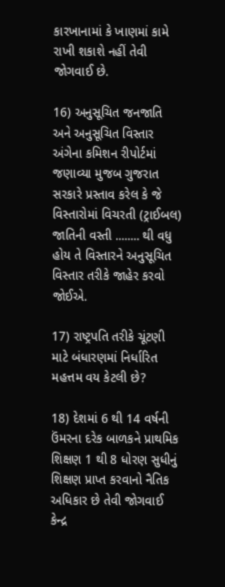કારખાનામાં કે ખાણમાં કામે રાખી શકાશે નહીં તેવી જોગવાઈ છે.

16) અનુસૂચિત જનજાતિ અને અનુસૂચિત વિસ્તાર અંગેના કમિશન રીપોર્ટમાં જણાવ્યા મુજબ ગુજરાત સરકારે પ્રસ્તાવ કરેલ કે જે વિસ્તારોમાં વિચરતી (ટ્રાઈબલ) જાતિની વસ્તી ........ થી વધુ હોય તે વિસ્તારને અનુસૂચિત વિસ્તાર તરીકે જાહેર કરવો જોઈએ.

17) રાષ્ટ્રપતિ તરીકે ચૂંટણી માટે બંધારણમાં નિર્ધારિત મહત્તમ વય કેટલી છે?

18) દેશમાં 6 થી 14 વર્ષની ઉંમરના દરેક બાળકને પ્રાથમિક શિક્ષણ 1 થી 8 ધોરણ સુધીનું શિક્ષણ પ્રાપ્ત કરવાનો નૈતિક અધિકાર છે તેવી જોગવાઈ કેન્દ્ર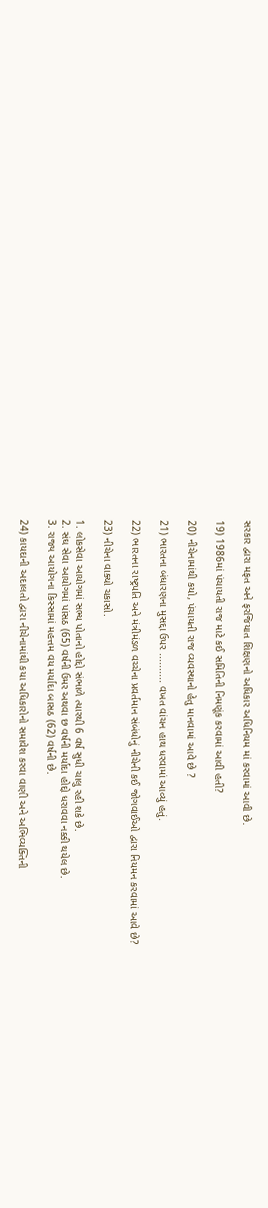સરકાર દ્વારા મફત અને ફરજિયાત શિક્ષણનો અધિકાર અધિનિયમ માં કરવામાં આવી છે.

19) 1986માં પંચાયતી રાજ માટે કઈ સમિતિની નિમણૂંક કરવામાં આવી હતી?

20) નીચેનામાંથી કયો, પંચાયતી રાજ વ્યવસ્થાનો હેતુ માનવામાં આવે છે ?

21) ભારતના બંધારણના મુસદ્દા ઉપર .......... વખત વાંચન હાથ ધરવામાં આવ્યું હતું.

22) ભારતના રાષ્ટ્રપતિ અને મંત્રીમંડળ વચ્ચેના પ્રવર્તમાન સંબંધોનું નીચેની કઈ જોગવાઈઓ દ્વારા નિયમન કરવામાં આવે છે?

23) નીચેના વાક્યો ચકાસો.

1. લોકસેવા આયોગમાં સભ્ય પોતાનો હોદ્દો સંભાળે ત્યારથી 6 વર્ષ સુધી ચાલુ રહી શકે છે.
2. સંઘ સેવા આયોગમાં પાંસઠ (65) વર્ષની ઉમર અથવા છ વર્ષની મર્યાદા હોદ્દો ધરાવવા નક્કી થયેલ છે.
3. રાજ્ય આયોગના કિસ્સામાં મહત્તમ વય મર્યાદા બાસઠ (62) વર્ષની છે.

24) કાયદાની અદાલતો દ્વારા નીચેનામાંથી કયા અધિકારોનો સમાવેશ કરવા વાણી અને અભિવ્યક્તિની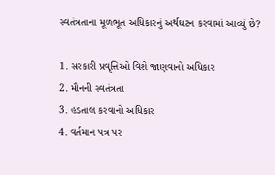સ્વતંત્રતાના મૂળભૂત અધિકારનું અર્થઘટન કરવામાં આવ્યું છે?

1. સરકારી પ્રવૃત્તિઓ વિશે જાણવાનો અધિકાર
2. મૌનની સ્વતંત્રતા
3. હડતાલ કરવાનો અધિકાર
4. વર્તમાન પત્ર પર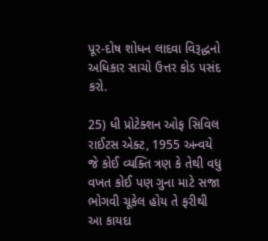પૂર-દોષ શોધન લાદવા વિરૂદ્ધનો અધિકાર સાચો ઉત્તર કોડ પસંદ કરો.

25) ધી પ્રોટેક્શન ઓફ સિવિલ રાઈટસ એક્ટ, 1955 અન્વયે જે કોઈ વ્યક્તિ ત્રણ કે તેથી વધુ વખત કોઈ પણ ગુના માટે સજા ભોગવી ચૂકેલ હોય તે ફરીથી આ કાયદા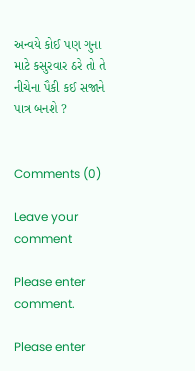અન્વયે કોઈ પણ ગુના માટે કસુરવાર ઠરે તો તે નીચેના પૈકી કઈ સજાને પાત્ર બનશે ?


Comments (0)

Leave your comment

Please enter comment.

Please enter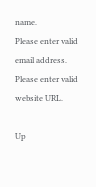name.
Please enter valid email address.
Please enter valid website URL.

Up